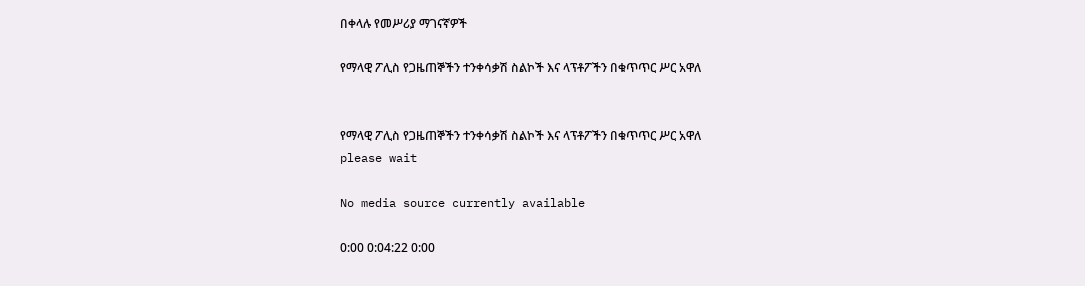በቀላሉ የመሥሪያ ማገናኛዎች

የማላዊ ፖሊስ የጋዜጠኞችን ተንቀሳቃሽ ስልኮች እና ላፕቶፖችን በቁጥጥር ሥር አዋለ


የማላዊ ፖሊስ የጋዜጠኞችን ተንቀሳቃሽ ስልኮች እና ላፕቶፖችን በቁጥጥር ሥር አዋለ
please wait

No media source currently available

0:00 0:04:22 0:00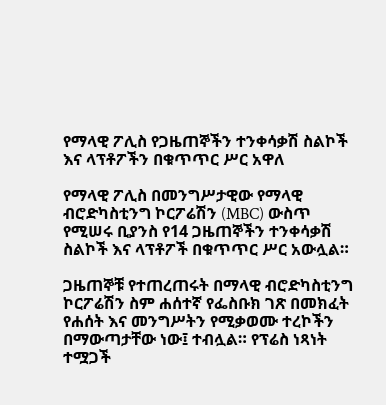የማላዊ ፖሊስ የጋዜጠኞችን ተንቀሳቃሽ ስልኮች እና ላፕቶፖችን በቁጥጥር ሥር አዋለ

የማላዊ ፖሊስ በመንግሥታዊው የማላዊ ብሮድካስቲንግ ኮርፖሬሽን (MBC) ውስጥ የሚሠሩ ቢያንስ የ14 ጋዜጠኞችን ተንቀሳቃሽ ስልኮች እና ላፕቶፖች በቁጥጥር ሥር አውሏል።

ጋዜጠኞቹ የተጠረጠሩት በማላዊ ብሮድካስቲንግ ኮርፖሬሽን ስም ሐሰተኛ የፌስቡክ ገጽ በመክፈት የሐሰት እና መንግሥትን የሚቃወሙ ተረኮችን በማውጣታቸው ነው፤ ተብሏል። የፕሬስ ነጻነት ተሟጋች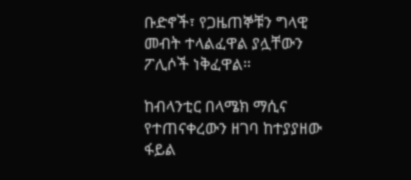ቡድኖች፣ የጋዜጠኞቹን ግላዊ መብት ተላልፈዋል ያሏቸውን ፖሊሶች ነቅፈዋል።

ከብላንቲር በላሜክ ማሲና የተጠናቀረውን ዘገባ ከተያያዘው ፋይል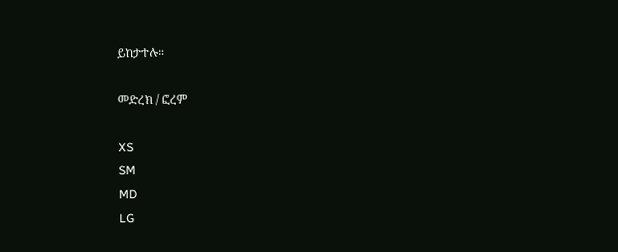ይከታተሉ።

መድረክ / ፎረም

XS
SM
MD
LG